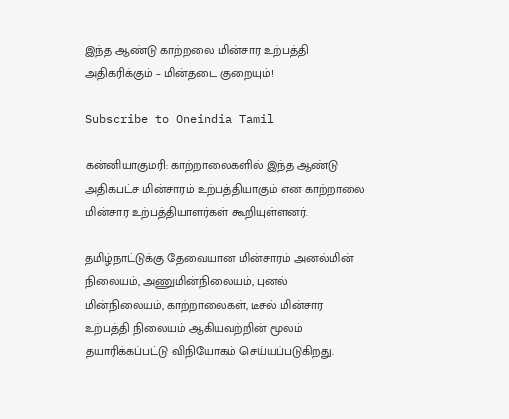இந்த ஆண்டு காற்றலை மின்சார உற்பத்தி அதிகரிக்கும் – மின்தடை குறையும்!

Subscribe to Oneindia Tamil

கன்னியாகுமரி: காற்றாலைகளில் இந்த ஆண்டு அதிகபட்ச மின்சாரம் உற்பத்தியாகும் என காற்றாலை மின்சார உற்பத்தியாளர்கள் கூறியுள்ளனர்.

தமிழ்நாட்டுக்கு தேவையான மின்சாரம் அனல்மின் நிலையம், அணுமின்நிலையம், புனல் மின்நிலையம், காற்றாலைகள், டீசல் மின்சார உற்பத்தி நிலையம் ஆகியவற்றின் மூலம் தயாரிக்கப்பட்டு விநியோகம் செய்யப்படுகிறது.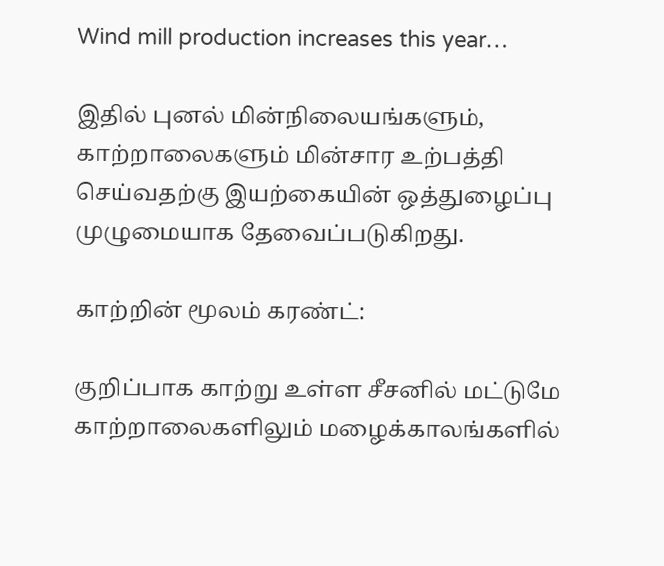Wind mill production increases this year…

இதில் புனல் மின்நிலையங்களும், காற்றாலைகளும் மின்சார உற்பத்தி செய்வதற்கு இயற்கையின் ஒத்துழைப்பு முழுமையாக தேவைப்படுகிறது.

காற்றின் மூலம் கரண்ட்:

குறிப்பாக காற்று உள்ள சீசனில் மட்டுமே காற்றாலைகளிலும் மழைக்காலங்களில்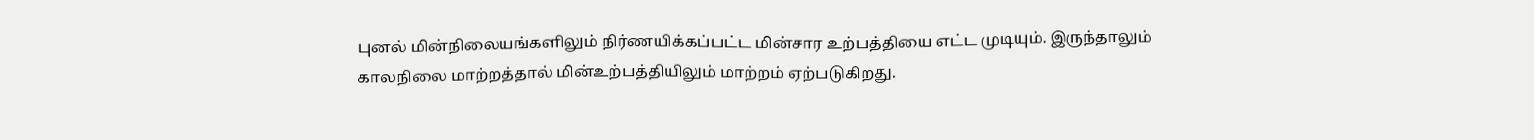புனல் மின்நிலையங்களிலும் நிர்ணயிக்கப்பட்ட மின்சார உற்பத்தியை எட்ட முடியும். இருந்தாலும் காலநிலை மாற்றத்தால் மின்உற்பத்தியிலும் மாற்றம் ஏற்படுகிறது.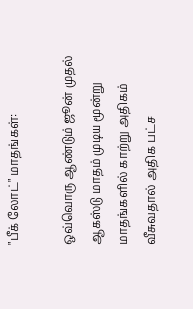"பீக் லோட்" மாதங்கள்:

ஒவ்வொரு ஆண்டும் ஜூன் முதல் ஆகஸ்டு மாதம் முடிய மூன்று மாதங்களில் காற்று அதிகம் வீசுவதால் அதிக பட்ச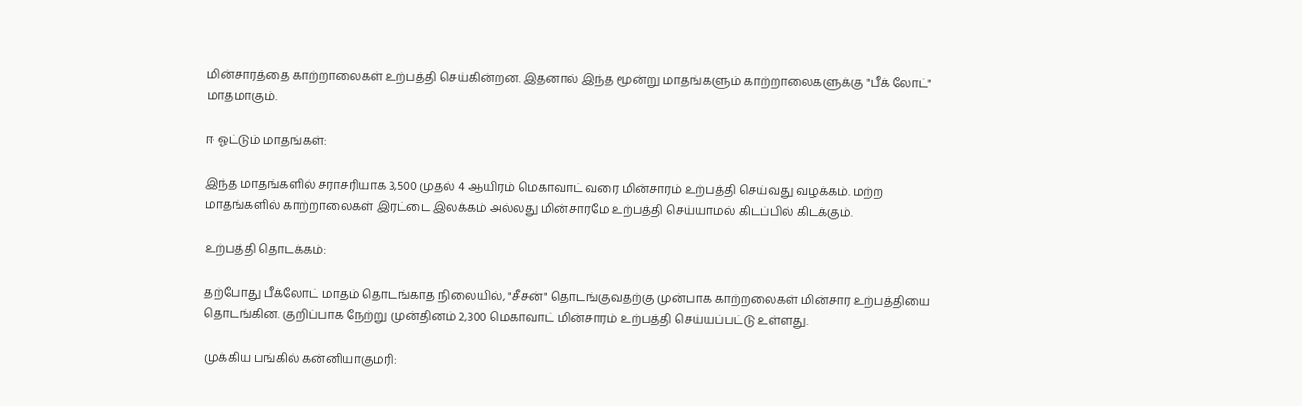மின்சாரத்தை காற்றாலைகள் உற்பத்தி செய்கின்றன. இதனால் இந்த மூன்று மாதங்களும் காற்றாலைகளுக்கு "பீக் லோட்" மாதமாகும்.

ஈ ஓட்டும் மாதங்கள்:

இந்த மாதங்களில் சராசரியாக 3,500 முதல் 4 ஆயிரம் மெகாவாட் வரை மின்சாரம் உற்பத்தி செய்வது வழக்கம். மற்ற மாதங்களில் காற்றாலைகள் இரட்டை இலக்கம் அல்லது மின்சாரமே உற்பத்தி செய்யாமல் கிடப்பில் கிடக்கும்.

உற்பத்தி தொடக்கம்:

தற்போது பீக்லோட் மாதம் தொடங்காத நிலையில், "சீசன்" தொடங்குவதற்கு முன்பாக காற்றலைகள் மின்சார உற்பத்தியை தொடங்கின. குறிப்பாக நேற்று முன்தினம் 2,300 மெகாவாட் மின்சாரம் உற்பத்தி செய்யப்பட்டு உள்ளது.

முக்கிய பங்கில் கன்னியாகுமரி: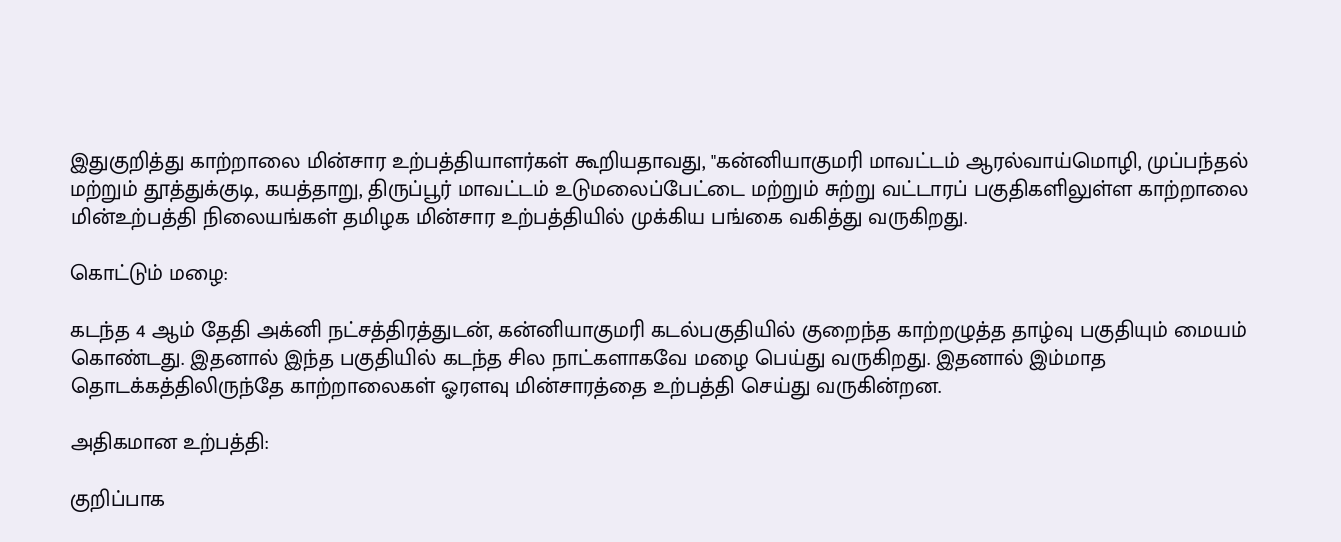இதுகுறித்து காற்றாலை மின்சார உற்பத்தியாளர்கள் கூறியதாவது, "கன்னியாகுமரி மாவட்டம் ஆரல்வாய்மொழி, முப்பந்தல் மற்றும் தூத்துக்குடி, கயத்தாறு, திருப்பூர் மாவட்டம் உடுமலைப்பேட்டை மற்றும் சுற்று வட்டாரப் பகுதிகளிலுள்ள காற்றாலை மின்உற்பத்தி நிலையங்கள் தமிழக மின்சார உற்பத்தியில் முக்கிய பங்கை வகித்து வருகிறது.

கொட்டும் மழை:

கடந்த 4 ஆம் தேதி அக்னி நட்சத்திரத்துடன், கன்னியாகுமரி கடல்பகுதியில் குறைந்த காற்றழுத்த தாழ்வு பகுதியும் மையம் கொண்டது. இதனால் இந்த பகுதியில் கடந்த சில நாட்களாகவே மழை பெய்து வருகிறது. இதனால் இம்மாத தொடக்கத்திலிருந்தே காற்றாலைகள் ஓரளவு மின்சாரத்தை உற்பத்தி செய்து வருகின்றன.

அதிகமான உற்பத்தி:

குறிப்பாக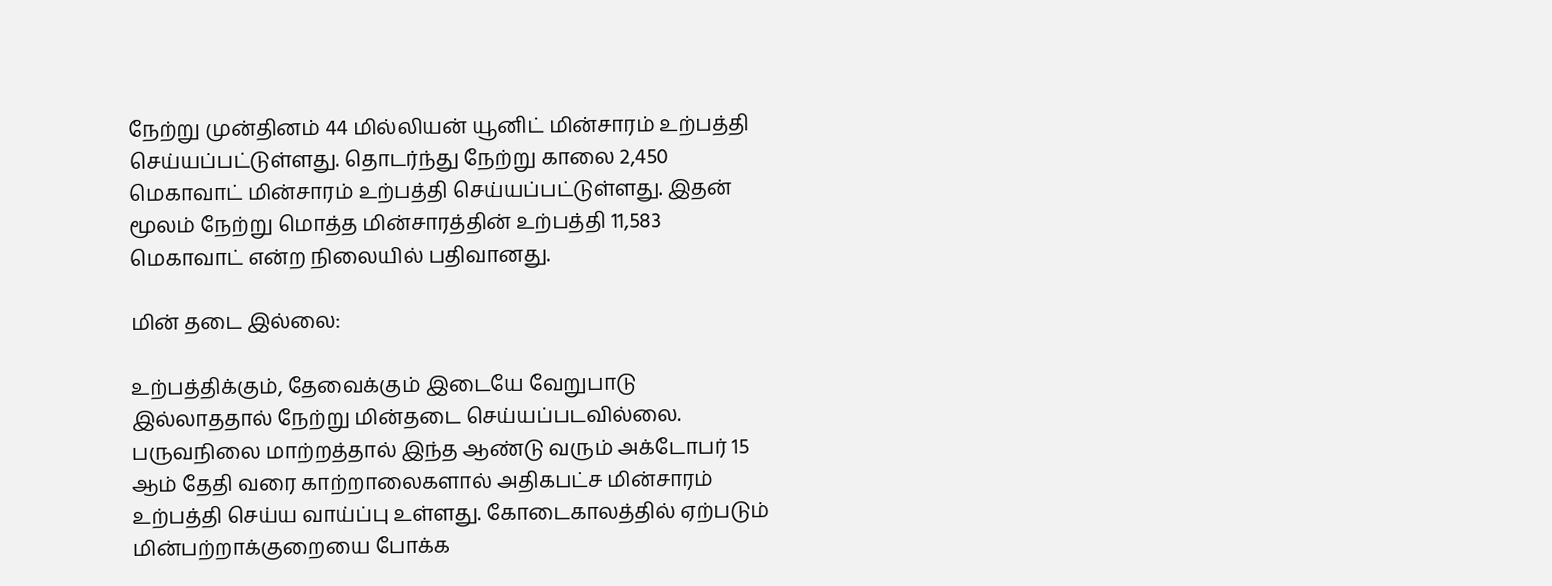நேற்று முன்தினம் 44 மில்லியன் யூனிட் மின்சாரம் உற்பத்தி செய்யப்பட்டுள்ளது. தொடர்ந்து நேற்று காலை 2,450 மெகாவாட் மின்சாரம் உற்பத்தி செய்யப்பட்டுள்ளது. இதன் மூலம் நேற்று மொத்த மின்சாரத்தின் உற்பத்தி 11,583 மெகாவாட் என்ற நிலையில் பதிவானது.

மின் தடை இல்லை:

உற்பத்திக்கும், தேவைக்கும் இடையே வேறுபாடு இல்லாததால் நேற்று மின்தடை செய்யப்படவில்லை. பருவநிலை மாற்றத்தால் இந்த ஆண்டு வரும் அக்டோபர் 15 ஆம் தேதி வரை காற்றாலைகளால் அதிகபட்ச மின்சாரம் உற்பத்தி செய்ய வாய்ப்பு உள்ளது. கோடைகாலத்தில் ஏற்படும் மின்பற்றாக்குறையை போக்க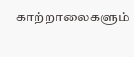காற்றாலைகளும்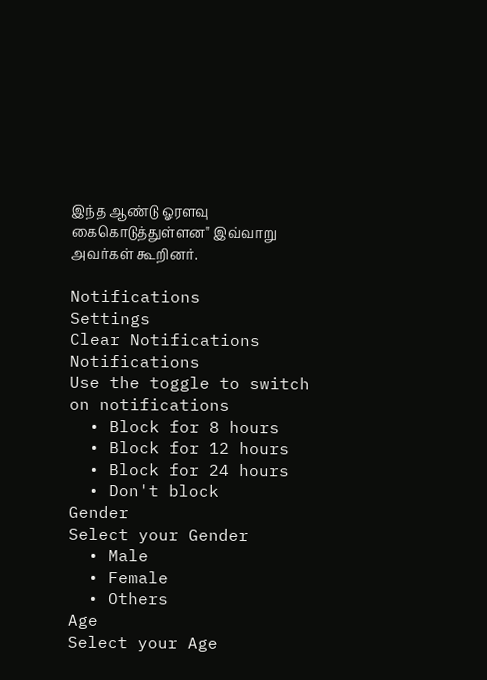இந்த ஆண்டு ஓரளவு கைகொடுத்துள்ளன" இவ்வாறு அவர்கள் கூறினர்.

Notifications
Settings
Clear Notifications
Notifications
Use the toggle to switch on notifications
  • Block for 8 hours
  • Block for 12 hours
  • Block for 24 hours
  • Don't block
Gender
Select your Gender
  • Male
  • Female
  • Others
Age
Select your Age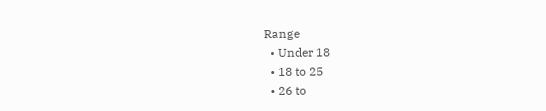Range
  • Under 18
  • 18 to 25
  • 26 to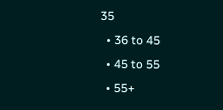35
  • 36 to 45
  • 45 to 55
  • 55+